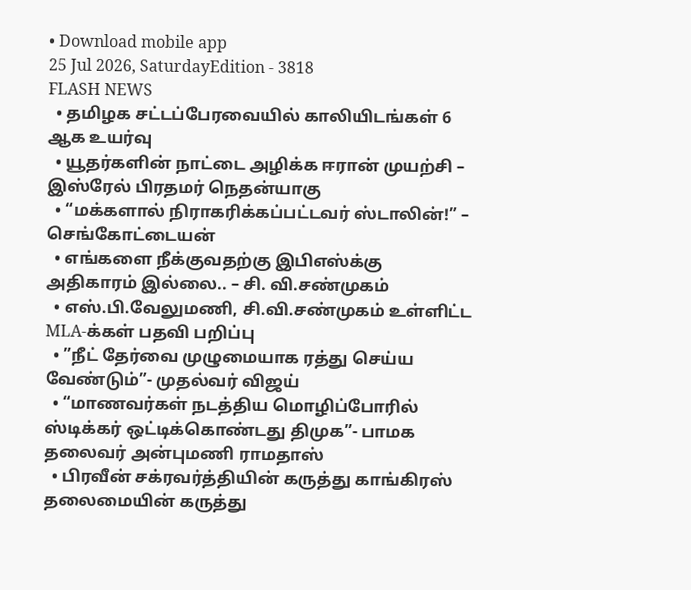• Download mobile app
25 Jul 2026, SaturdayEdition - 3818
FLASH NEWS
  • தமிழக சட்டப்பேரவையில் காலியிடங்கள் 6 ஆக உயர்வு
  • யூதர்களின் நாட்டை அழிக்க ஈரான் முயற்சி – இஸ்ரேல் பிரதமர் நெதன்யாகு
  • “மக்களால் நிராகரிக்கப்பட்டவர் ஸ்டாலின்!” – செங்கோட்டையன்
  • எங்களை நீக்குவதற்கு இபிஎஸ்க்கு அதிகாரம் இல்லை.. – சி. வி.சண்முகம்
  • எஸ்.பி.வேலுமணி, சி.வி.சண்முகம் உள்ளிட்ட MLA-க்கள் பதவி பறிப்பு
  • ”நீட் தேர்வை முழுமையாக ரத்து செய்ய வேண்டும்”- முதல்வர் விஜய்
  • “மாணவர்கள் நடத்திய மொழிப்போரில் ஸ்டிக்கர் ஒட்டிக்கொண்டது திமுக”- பாமக தலைவர் அன்புமணி ராமதாஸ்
  • பிரவீன் சக்ரவர்த்தியின் கருத்து காங்கிரஸ் தலைமையின் கருத்து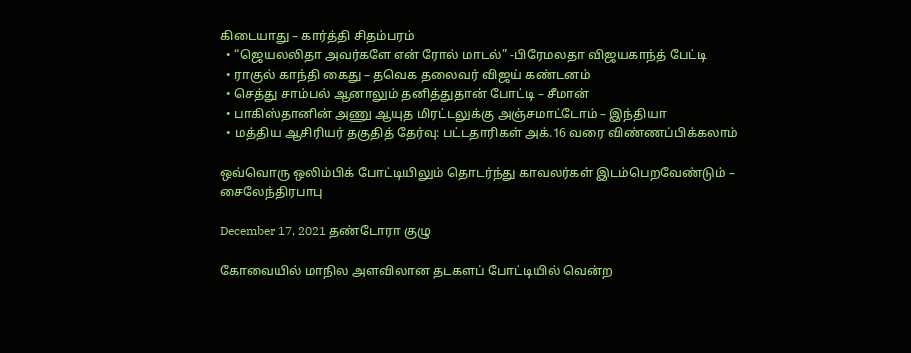கிடையாது – கார்த்தி சிதம்பரம்
  • “ஜெயலலிதா அவர்களே என் ரோல் மாடல்” -பிரேமலதா விஜயகாந்த் பேட்டி
  • ராகுல் காந்தி கைது – தவெக தலைவர் விஜய் கண்டனம்
  • செத்து சாம்பல் ஆனாலும் தனித்துதான் போட்டி – சீமான்
  • பாகிஸ்தானின் அணு ஆயுத மிரட்டலுக்கு அஞ்சமாட்டோம் – இந்தியா
  • மத்திய ஆசிரியர் தகுதித் தேர்வு: பட்டதாரிகள் அக்.16 வரை விண்ணப்பிக்கலாம்

ஒவ்வொரு ஒலிம்பிக் போட்டியிலும் தொடர்ந்து காவலர்கள் இடம்பெறவேண்டும் – சைலேந்திரபாபு

December 17, 2021 தண்டோரா குழு

கோவையில் மாநில அளவிலான தடகளப் போட்டியில் வென்ற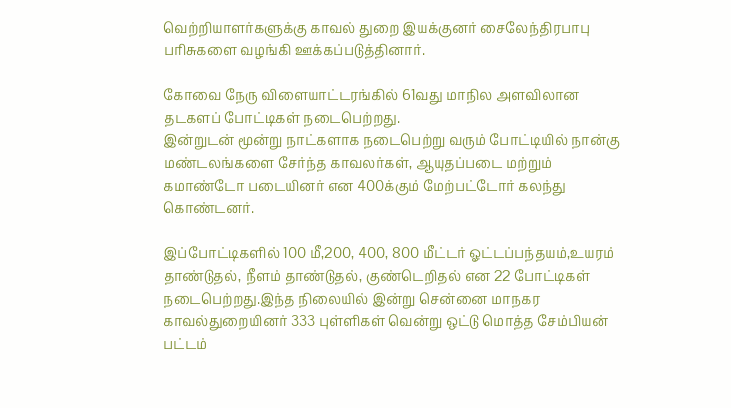வெற்றியாளர்களுக்கு காவல் துறை இயக்குனர் சைலேந்திரபாபு பரிசுகளை வழங்கி ஊக்கப்படுத்தினார்.

கோவை நேரு விளையாட்டரங்கில் 61வது மாநில அளவிலான தடகளப் போட்டிகள் நடைபெற்றது.
இன்றுடன் மூன்று நாட்களாக நடைபெற்று வரும் போட்டியில் நான்கு மண்டலங்களை சேர்ந்த காவலர்கள், ஆயுதப்படை மற்றும் கமாண்டோ படையினர் என 400க்கும் மேற்பட்டோர் கலந்து கொண்டனர்.

இப்போட்டிகளில் 100 மீ,200, 400, 800 மீட்டர் ஓட்டப்பந்தயம்,உயரம் தாண்டுதல், நீளம் தாண்டுதல், குண்டெறிதல் என 22 போட்டிகள் நடைபெற்றது.இந்த நிலையில் இன்று சென்னை மாநகர காவல்துறையினர் 333 புள்ளிகள் வென்று ஒட்டு மொத்த சேம்பியன் பட்டம்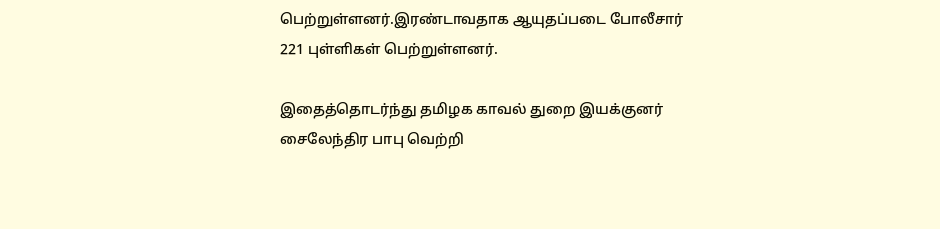பெற்றுள்ளனர்.இரண்டாவதாக ஆயுதப்படை போலீசார் 221 புள்ளிகள் பெற்றுள்ளனர்.

இதைத்தொடர்ந்து தமிழக காவல் துறை இயக்குனர் சைலேந்திர பாபு வெற்றி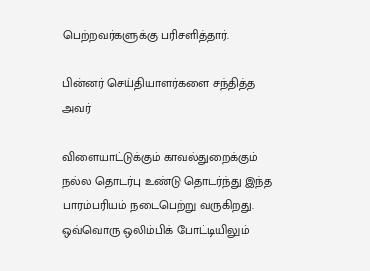பெற்றவர்களுக்கு பரிசளித்தார்.

பின்னர் செய்தியாளர்களை சந்தித்த அவர்

விளையாட்டுக்கும் காவல்துறைக்கும் நல்ல தொடர்பு உண்டு தொடர்ந்து இந்த பாரம்பரியம் நடைபெற்று வருகிறது. ஒவ்வொரு ஒலிம்பிக் போட்டியிலும்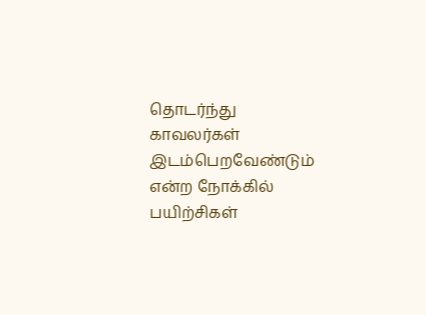தொடர்ந்து காவலர்கள் இடம்பெறவேண்டும் என்ற நோக்கில் பயிற்சிகள்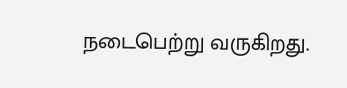நடைபெற்று வருகிறது.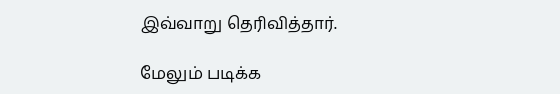இவ்வாறு தெரிவித்தார்.

மேலும் படிக்க